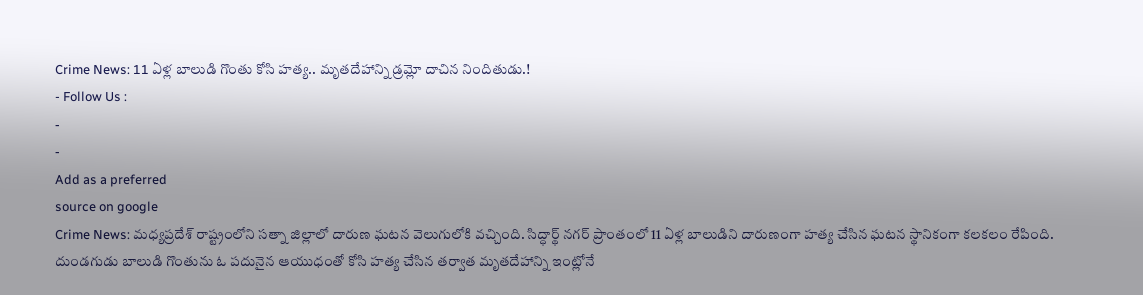Crime News: 11 ఏళ్ల బాలుడి గొంతు కోసి హత్య.. మృతదేహాన్ని డ్రమ్లో దాచిన నిందితుడు.!
- Follow Us :
-
-
Add as a preferred
source on google
Crime News: మధ్యప్రదేశ్ రాష్ట్రంలోని సత్నా జిల్లాలో దారుణ ఘటన వెలుగులోకి వచ్చింది. సిద్ధార్థ్ నగర్ ప్రాంతంలో 11 ఏళ్ల బాలుడిని దారుణంగా హత్య చేసిన ఘటన స్థానికంగా కలకలం రేపింది. దుండగుడు బాలుడి గొంతును ఓ పదునైన ఆయుధంతో కోసి హత్య చేసిన తర్వాత మృతదేహాన్ని ఇంట్లోనే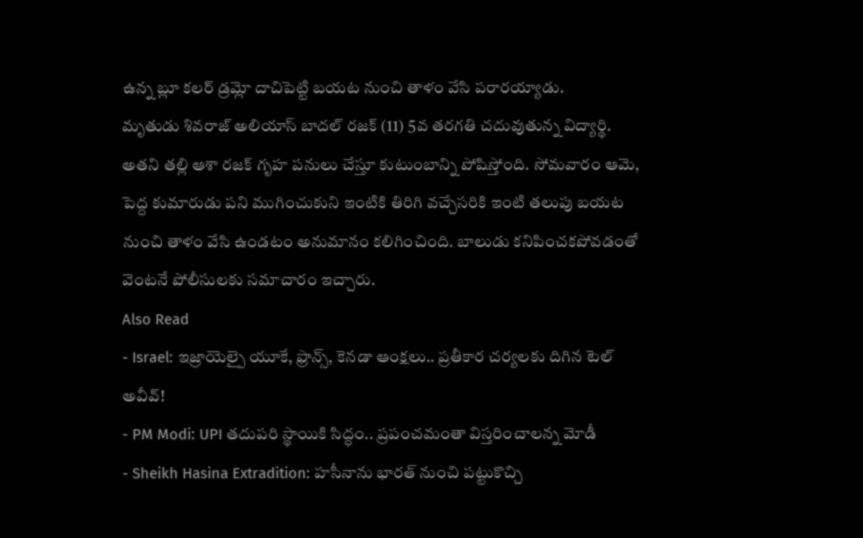ఉన్న బ్లూ కలర్ డ్రమ్లో దాచిపెట్టి బయట నుంచి తాళం వేసి పరారయ్యాడు.
మృతుడు శివరాజ్ అలియాస్ బాదల్ రజక్ (11) 5వ తరగతి చదువుతున్న విద్యార్థి. అతని తల్లి ఆశా రజక్ గృహ పనులు చేస్తూ కుటుంబాన్ని పోషిస్తోంది. సోమవారం ఆమె, పెద్ద కుమారుడు పని ముగించుకుని ఇంటికి తిరిగి వచ్చేసరికి ఇంటి తలుపు బయట నుంచి తాళం వేసి ఉండటం అనుమానం కలిగించింది. బాలుడు కనిపించకపోవడంతో వెంటనే పోలీసులకు సమాచారం ఇచ్చారు.
Also Read
- Israel: ఇజ్రాయెల్పై యూకే, ఫ్రాన్స్, కెనడా ఆంక్షలు.. ప్రతీకార చర్యలకు దిగిన టెల్ అవీవ్!
- PM Modi: UPI తదుపరి స్థాయికి సిద్ధం.. ప్రపంచమంతా విస్తరించాలన్న మోడీ
- Sheikh Hasina Extradition: హసీనాను భారత్ నుంచి పట్టుకొచ్చి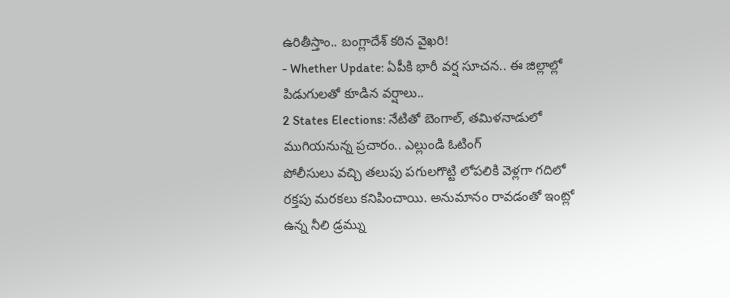ఉరితీస్తాం.. బంగ్లాదేశ్ కఠిన వైఖరి!
- Whether Update: ఏపీకి భారీ వర్ష సూచన.. ఈ జిల్లాల్లో పిడుగులతో కూడిన వర్షాలు..
2 States Elections: నేటితో బెంగాల్, తమిళనాడులో ముగియనున్న ప్రచారం.. ఎల్లుండి ఓటింగ్
పోలీసులు వచ్చి తలుపు పగులగొట్టి లోపలికి వెళ్లగా గదిలో రక్తపు మరకలు కనిపించాయి. అనుమానం రావడంతో ఇంట్లో ఉన్న నీలి డ్రమ్ను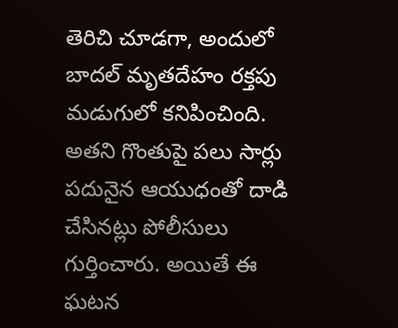తెరిచి చూడగా, అందులో బాదల్ మృతదేహం రక్తపు మడుగులో కనిపించింది. అతని గొంతుపై పలు సార్లు పదునైన ఆయుధంతో దాడి చేసినట్లు పోలీసులు గుర్తించారు. అయితే ఈ ఘటన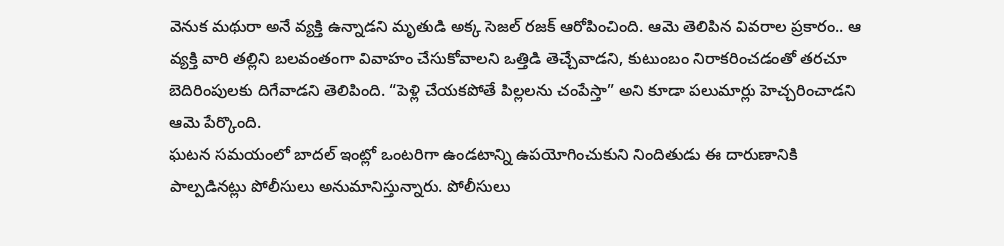వెనుక మథురా అనే వ్యక్తి ఉన్నాడని మృతుడి అక్క సెజల్ రజక్ ఆరోపించింది. ఆమె తెలిపిన వివరాల ప్రకారం.. ఆ వ్యక్తి వారి తల్లిని బలవంతంగా వివాహం చేసుకోవాలని ఒత్తిడి తెచ్చేవాడని, కుటుంబం నిరాకరించడంతో తరచూ బెదిరింపులకు దిగేవాడని తెలిపింది. “పెళ్లి చేయకపోతే పిల్లలను చంపేస్తా” అని కూడా పలుమార్లు హెచ్చరించాడని ఆమె పేర్కొంది.
ఘటన సమయంలో బాదల్ ఇంట్లో ఒంటరిగా ఉండటాన్ని ఉపయోగించుకుని నిందితుడు ఈ దారుణానికి పాల్పడినట్లు పోలీసులు అనుమానిస్తున్నారు. పోలీసులు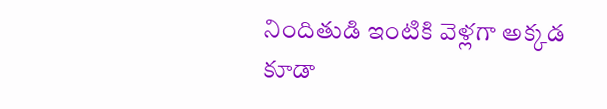నిందితుడి ఇంటికి వెళ్లగా అక్కడ కూడా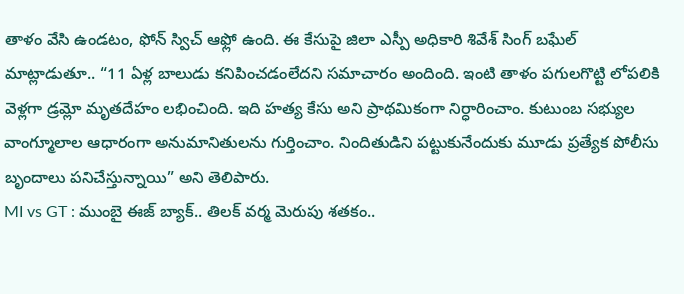తాళం వేసి ఉండటం, ఫోన్ స్విచ్ ఆఫ్లో ఉంది. ఈ కేసుపై జిలా ఎస్పీ అధికారి శివేశ్ సింగ్ బఘేల్ మాట్లాడుతూ.. “11 ఏళ్ల బాలుడు కనిపించడంలేదని సమాచారం అందింది. ఇంటి తాళం పగులగొట్టి లోపలికి వెళ్లగా డ్రమ్లో మృతదేహం లభించింది. ఇది హత్య కేసు అని ప్రాథమికంగా నిర్ధారించాం. కుటుంబ సభ్యుల వాంగ్మూలాల ఆధారంగా అనుమానితులను గుర్తించాం. నిందితుడిని పట్టుకునేందుకు మూడు ప్రత్యేక పోలీసు బృందాలు పనిచేస్తున్నాయి” అని తెలిపారు.
MI vs GT : ముంబై ఈజ్ బ్యాక్.. తిలక్ వర్మ మెరుపు శతకం..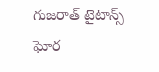గుజరాత్ టైటాన్స్ ఘోర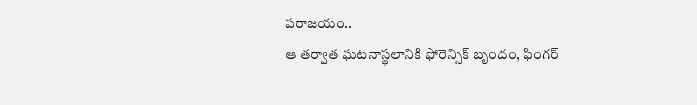పరాజయం..
ఆ తర్వాత ఘటనాస్థలానికి ఫోరెన్సిక్ బృందం, ఫింగర్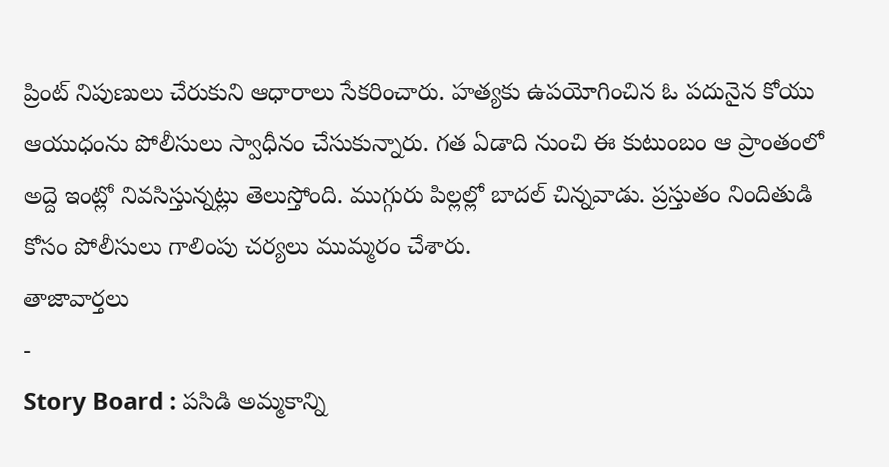ప్రింట్ నిపుణులు చేరుకుని ఆధారాలు సేకరించారు. హత్యకు ఉపయోగించిన ఓ పదునైన కోయు ఆయుధంను పోలీసులు స్వాధీనం చేసుకున్నారు. గత ఏడాది నుంచి ఈ కుటుంబం ఆ ప్రాంతంలో అద్దె ఇంట్లో నివసిస్తున్నట్లు తెలుస్తోంది. ముగ్గురు పిల్లల్లో బాదల్ చిన్నవాడు. ప్రస్తుతం నిందితుడి కోసం పోలీసులు గాలింపు చర్యలు ముమ్మరం చేశారు.
తాజావార్తలు
-
Story Board : పసిడి అమ్మకాన్ని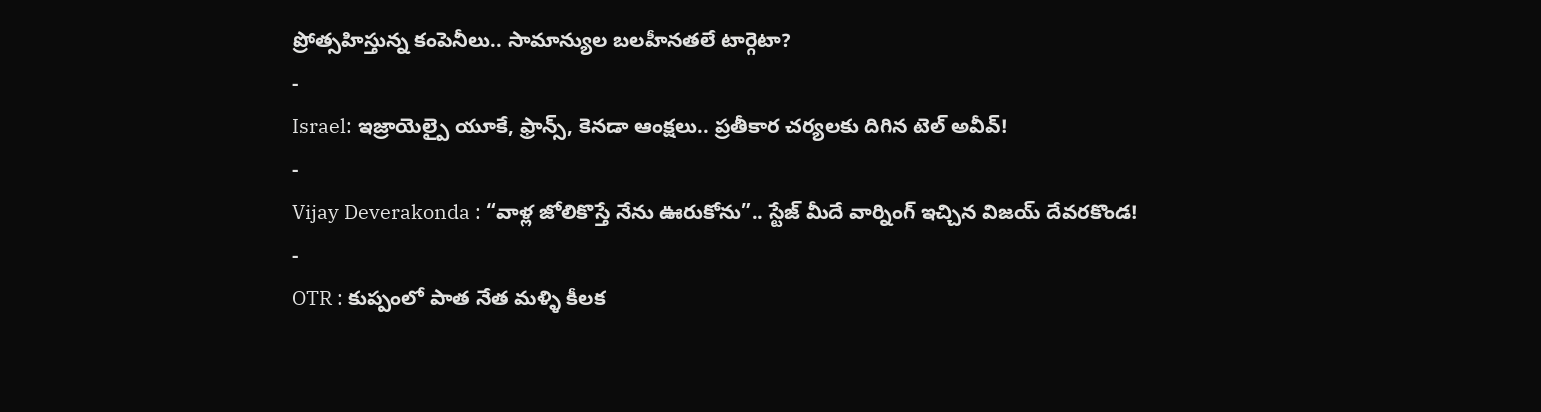ప్రోత్సహిస్తున్న కంపెనీలు.. సామాన్యుల బలహీనతలే టార్గెటా?
-
Israel: ఇజ్రాయెల్పై యూకే, ఫ్రాన్స్, కెనడా ఆంక్షలు.. ప్రతీకార చర్యలకు దిగిన టెల్ అవీవ్!
-
Vijay Deverakonda : “వాళ్ల జోలికొస్తే నేను ఊరుకోను”.. స్టేజ్ మీదే వార్నింగ్ ఇచ్చిన విజయ్ దేవరకొండ!
-
OTR : కుప్పంలో పాత నేత మళ్ళి కీలక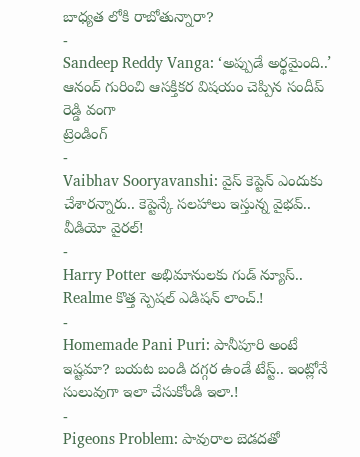బాధ్యత లోకి రాబోతున్నారా?
-
Sandeep Reddy Vanga: ‘అప్పుడే అర్థమైంది..’ ఆనంద్ గురించి ఆసక్తికర విషయం చెప్పిన సందీప్ రెడ్డి వంగా
ట్రెండింగ్
-
Vaibhav Sooryavanshi: వైస్ కెప్టెన్ ఎందుకు చేశారన్నారు.. కెప్టెన్కే సలహాలు ఇస్తున్న వైభవ్.. వీడియో వైరల్!
-
Harry Potter అభిమానులకు గుడ్ న్యూస్.. Realme కొత్త స్పెషల్ ఎడిషన్ లాంచ్.!
-
Homemade Pani Puri: పానీపూరి అంటే ఇష్టమా? బయట బండి దగ్గర ఉండే టేస్ట్.. ఇంట్లోనే సులువుగా ఇలా చేసుకోండి ఇలా.!
-
Pigeons Problem: పావురాల బెడదతో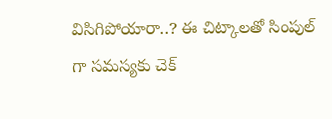విసిగిపోయారా..? ఈ చిట్కాలతో సింపుల్ గా సమస్యకు చెక్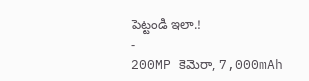పెట్టండి ఇలా.!
-
200MP కెమెరా, 7,000mAh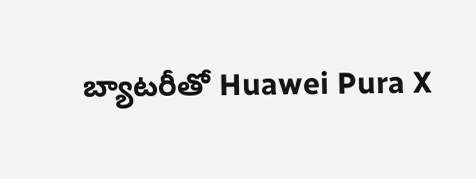బ్యాటరీతో Huawei Pura X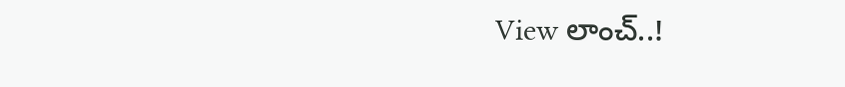View లాంచ్..!